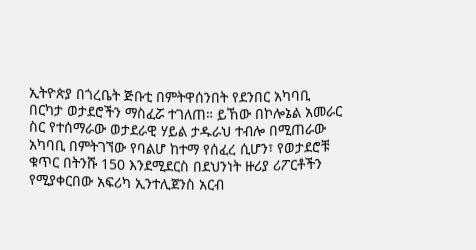ኢትዮጵያ በጎረቤት ጅቡቲ በምትዋሰንበት የደንበር አካባቢ በርካታ ወታደሮችን ማስፈሯ ተገለጠ። ይኸው በኮሎኔል አመራር ስር የተሰማራው ወታደራዊ ሃይል ታዱራህ ተብሎ በሚጠራው አካባቢ በምትገኘው የባልሆ ከተማ የሰፈረ ሲሆን፣ የወታደሮቹ ቁጥር በትንሹ 150 እንደሚደርስ በደህንነት ዙሪያ ሪፖርቶችን የሚያቀርበው አፍሪካ ኢንተሊጀንስ አርብ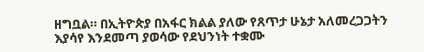ዘግቧል። በኢትዮጵያ በአፋር ክልል ያለው የጸጥታ ሁኔታ አለመረጋጋትን እያሳየ እንደመጣ ያወሳው የደህንነት ተቋሙ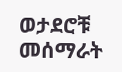ወታደሮቹ መሰማራት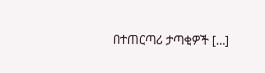በተጠርጣሪ ታጣቂዎች […]